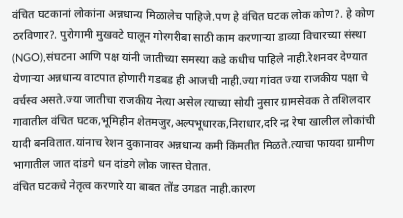वंचित घटकानां लोकांना अन्नधान्य मिळालेच पाहिजे.पण हे वंचित घटक लोक कोण?. हे कोण ठरविणार?. पुरोगामी मुखवटे घालून गोरगरीबा साठी काम करणाऱ्या डाव्या विचारच्या संस्था (NGO),संघटना आणि पक्ष यांनी जातीच्या समस्या कडे कधीच पाहिले नाही.रेशनवर देण्यात येणाऱ्या अन्नधान्य वाटपात होणारी गडबड ही आजची नाही.ज्या गांवत ज्या राजकीय पक्षा चे वर्चस्व असते.ज्या जातीचा राजकीय नेत्या असेल त्याच्या सोयी नुसार ग्रामसेवक ते तशिलदार गावातील वंचित घटक,भूमिहीन शेतमजुर,अल्पभूधारक,निराधार,दरि न्द्र रेषा खालील लोकांची यादी बनवितात.यांनाच रेशन दुकानावर अन्नधान्य कमी किंमतीत मिळते.त्याचा फायदा ग्रामीण भागातील जात दांडगे धन दांडगे लोक जास्त घेतात.
वंचित घटकचे नेतृत्व करणारे या बाबत तोंड उगडत नाही.कारण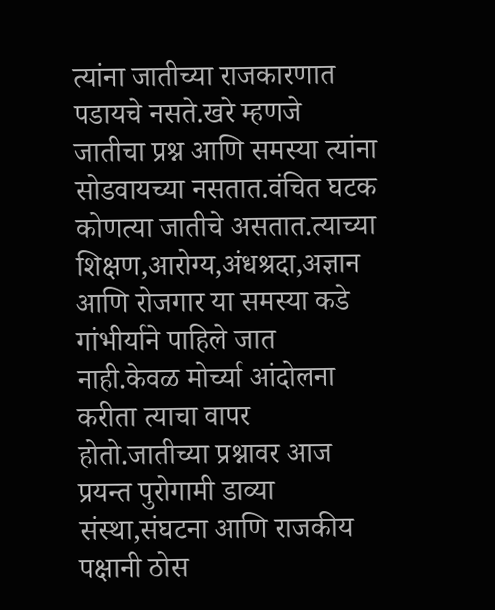त्यांना जातीच्या राजकारणात पडायचे नसते.खरे म्हणजे जातीचा प्रश्न आणि समस्या त्यांना सोडवायच्या नसतात.वंचित घटक कोणत्या जातीचे असतात.त्याच्या शिक्षण,आरोग्य,अंधश्रदा,अज्ञान आणि रोजगार या समस्या कडे गांभीर्याने पाहिले जात नाही.केवळ मोर्च्या आंदोलना करीता त्याचा वापर होतो.जातीच्या प्रश्नावर आज प्रयन्त पुरोगामी डाव्या संस्था,संघटना आणि राजकीय पक्षानी ठोस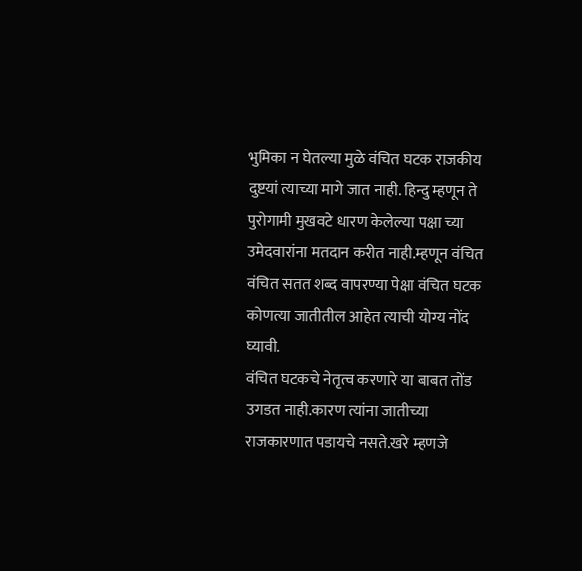भुमिका न घेतल्या मुळे वंचित घटक राजकीय दुष्टयां त्याच्या मागे जात नाही. हिन्दु म्हणून ते पुरोगामी मुखवटे धारण केलेल्या पक्षा च्या उमेदवारांना मतदान करीत नाही.म्हणून वंचित वंचित सतत शब्द वापरण्या पेक्षा वंचित घटक कोणत्या जातीतील आहेत त्याची योग्य नोंद घ्यावी.
वंचित घटकचे नेतृत्व करणारे या बाबत तोंड उगडत नाही.कारण त्यांना जातीच्या राजकारणात पडायचे नसते.खरे म्हणजे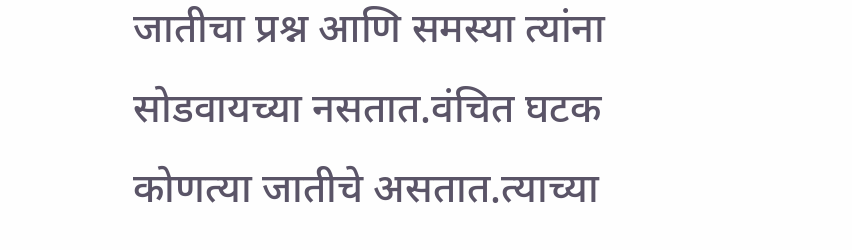जातीचा प्रश्न आणि समस्या त्यांना सोडवायच्या नसतात.वंचित घटक कोणत्या जातीचे असतात.त्याच्या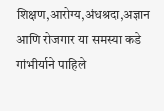शिक्षण,आरोग्य,अंधश्रदा,अज्ञान आणि रोजगार या समस्या कडे गांभीर्याने पाहिले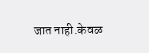जात नाही.केवळ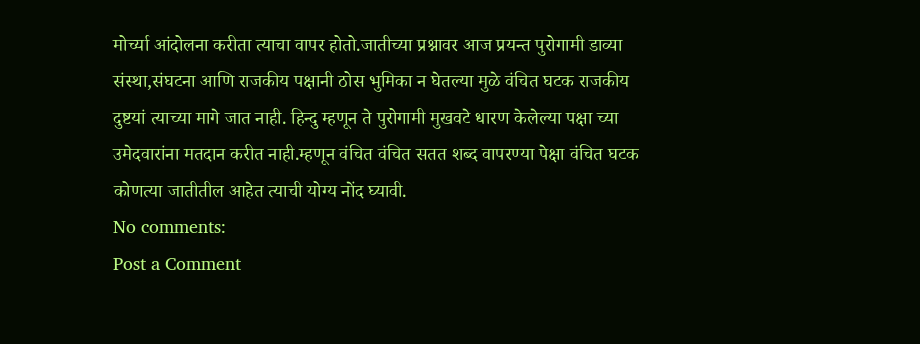मोर्च्या आंदोलना करीता त्याचा वापर होतो.जातीच्या प्रश्नावर आज प्रयन्त पुरोगामी डाव्या संस्था,संघटना आणि राजकीय पक्षानी ठोस भुमिका न घेतल्या मुळे वंचित घटक राजकीय दुष्टयां त्याच्या मागे जात नाही. हिन्दु म्हणून ते पुरोगामी मुखवटे धारण केलेल्या पक्षा च्या उमेदवारांना मतदान करीत नाही.म्हणून वंचित वंचित सतत शब्द वापरण्या पेक्षा वंचित घटक कोणत्या जातीतील आहेत त्याची योग्य नोंद घ्यावी.
No comments:
Post a Comment